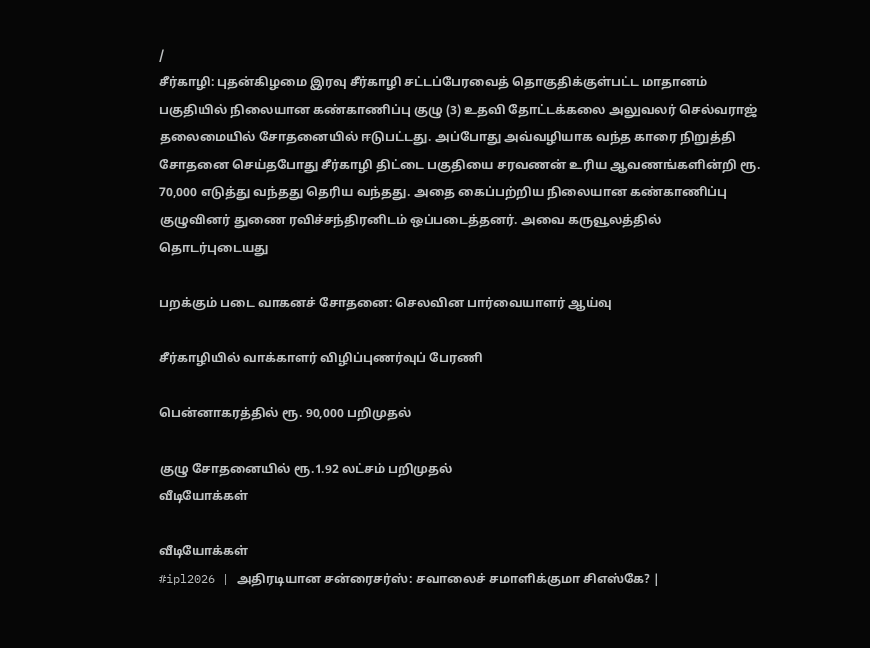/
சீர்காழி: புதன்கிழமை இரவு சீர்காழி சட்டப்பேரவைத் தொகுதிக்குள்பட்ட மாதானம் பகுதியில் நிலையான கண்காணிப்பு குழு (3) உதவி தோட்டக்கலை அலுவலர் செல்வராஜ் தலைமையில் சோதனையில் ஈடுபட்டது. அப்போது அவ்வழியாக வந்த காரை நிறுத்தி சோதனை செய்தபோது சீர்காழி திட்டை பகுதியை சரவணன் உரிய ஆவணங்களின்றி ரூ. 70,000 எடுத்து வந்தது தெரிய வந்தது. அதை கைப்பற்றிய நிலையான கண்காணிப்பு குழுவினர் துணை ரவிச்சந்திரனிடம் ஒப்படைத்தனர். அவை கருவூலத்தில்
தொடர்புடையது

பறக்கும் படை வாகனச் சோதனை: செலவின பார்வையாளர் ஆய்வு

சீர்காழியில் வாக்காளர் விழிப்புணர்வுப் பேரணி

பென்னாகரத்தில் ரூ. 90,000 பறிமுதல்

குழு சோதனையில் ரூ.1.92 லட்சம் பறிமுதல்
வீடியோக்கள்

வீடியோக்கள்
#ipl2026 | அதிரடியான சன்ரைசர்ஸ்: சவாலைச் சமாளிக்குமா சிஎஸ்கே? |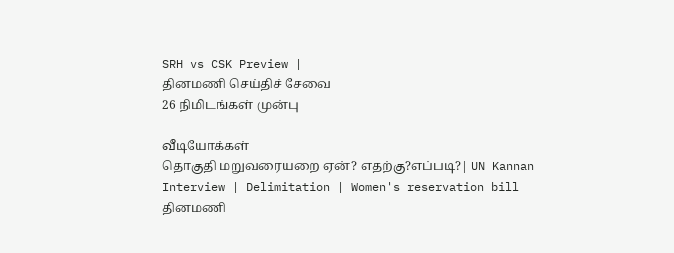SRH vs CSK Preview |
தினமணி செய்திச் சேவை
26 நிமிடங்கள் முன்பு

வீடியோக்கள்
தொகுதி மறுவரையறை ஏன்? எதற்கு?எப்படி?| UN Kannan Interview | Delimitation | Women's reservation bill
தினமணி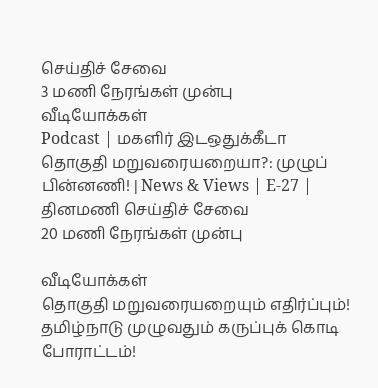செய்திச் சேவை
3 மணி நேரங்கள் முன்பு
வீடியோக்கள்
Podcast | மகளிர் இடஒதுக்கீடா தொகுதி மறுவரையறையா?: முழுப் பின்னணி! | News & Views | E-27 |
தினமணி செய்திச் சேவை
20 மணி நேரங்கள் முன்பு

வீடியோக்கள்
தொகுதி மறுவரையறையும் எதிர்ப்பும்! தமிழ்நாடு முழுவதும் கருப்புக் கொடி போராட்டம்!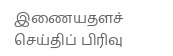இணையதளச் செய்திப் பிரிவு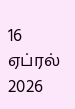16 ஏப்ரல் 2026